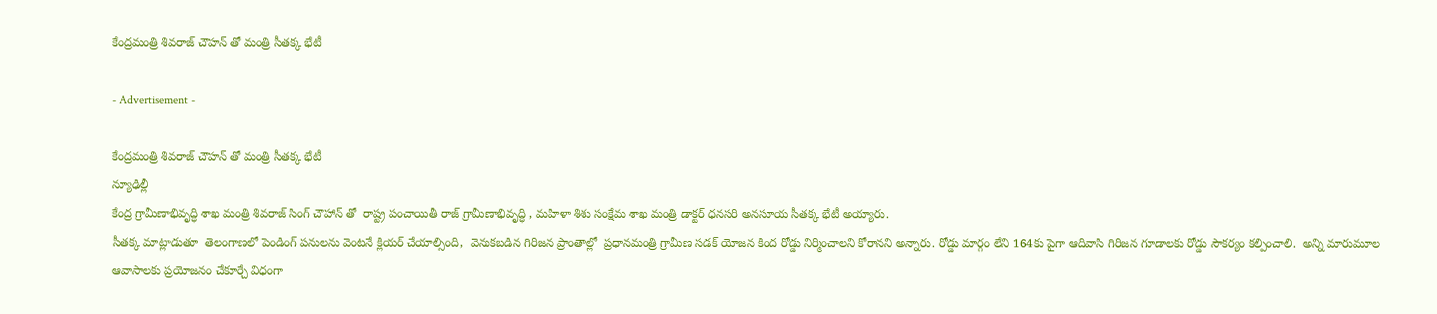కేంద్రమంత్రి శివరాజ్ చౌహన్ తో మంత్రి సీతక్క భేటీ

- Advertisement -

కేంద్రమంత్రి శివరాజ్ చౌహన్ తో మంత్రి సీతక్క భేటీ
న్యూఢిల్లీ
కేంద్ర గ్రామీణాభివృద్ధి శాఖ మంత్రి శివరాజ్ సింగ్ చౌహాన్ తో  రాష్ట్ర పంచాయితీ రాజ్ గ్రామీణాభివృద్ధి , మహిళా శిశు సంక్షేమ శాఖ మంత్రి డాక్టర్ ధనసరి అనసూయ సీతక్క భేటీ అయ్యారు.
సీతక్క మాట్లాడుతూ  తెలంగాణలో పెండింగ్ పనులను వెంటనే క్లియర్ చేయాల్సింది,  వెనుకబడిన గిరిజన ప్రాంతాల్లో  ప్రధానమంత్రి గ్రామీణ సడక్ యోజన కింద రోడ్డు నిర్మించాలని కోరానని అన్నారు. రోడ్డు మార్గం లేని 164కు పైగా ఆదివాసి గిరిజన గూడాలకు రోడ్డు సౌకర్యం కల్పించాలి.  అన్ని మారుమూల ఆవాసాలకు ప్రయోజనం చేకూర్చే విధంగా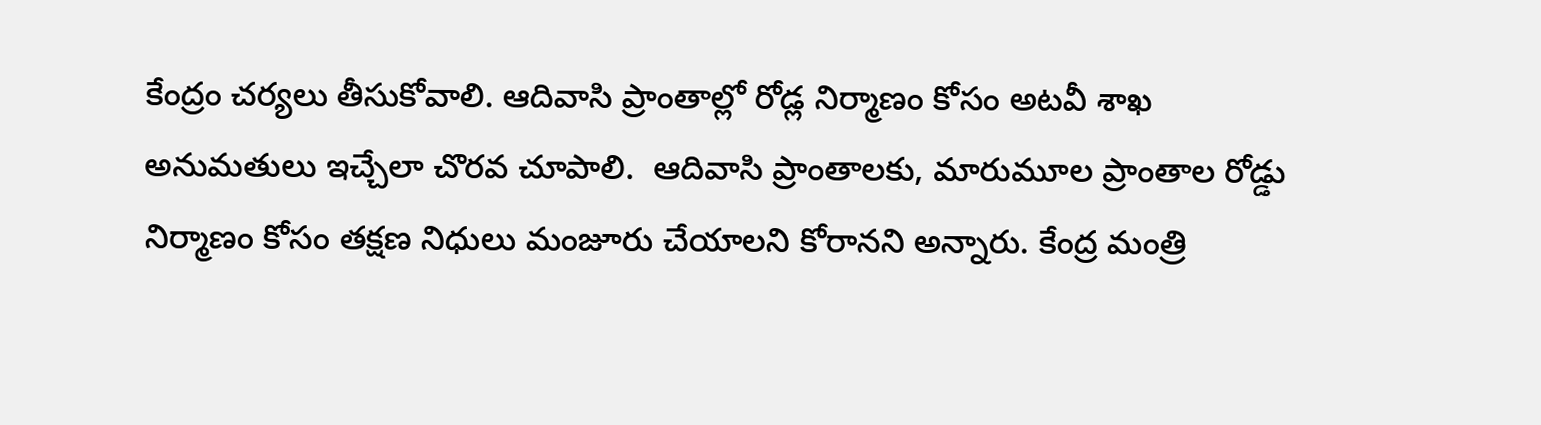కేంద్రం చర్యలు తీసుకోవాలి. ఆదివాసి ప్రాంతాల్లో రోడ్ల నిర్మాణం కోసం అటవీ శాఖ అనుమతులు ఇచ్చేలా చొరవ చూపాలి.  ఆదివాసి ప్రాంతాలకు, మారుమూల ప్రాంతాల రోడ్డు నిర్మాణం కోసం తక్షణ నిధులు మంజూరు చేయాలని కోరానని అన్నారు. కేంద్ర మంత్రి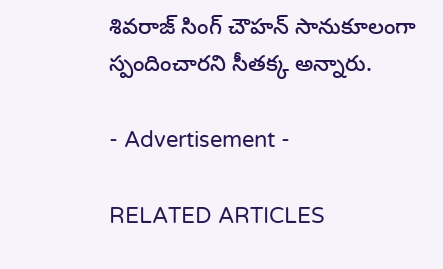శివరాజ్ సింగ్ చౌహన్ సానుకూలంగా స్పందించారని సీతక్క అన్నారు.

- Advertisement -

RELATED ARTICLES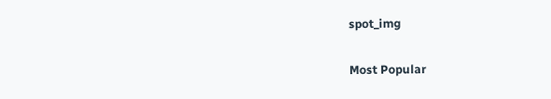spot_img

Most Popular